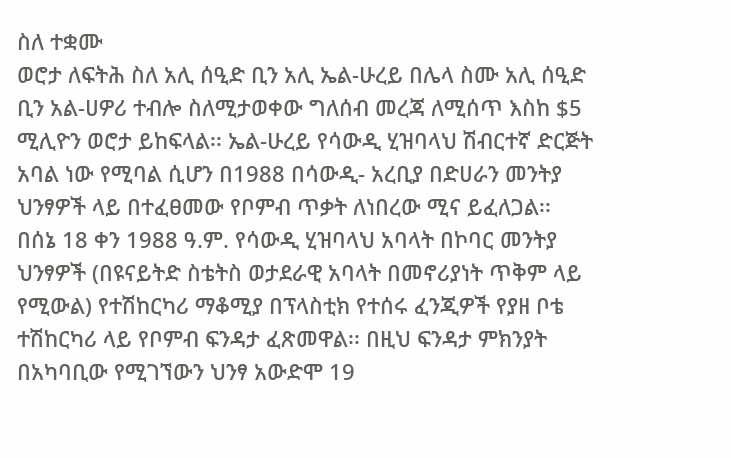ስለ ተቋሙ
ወሮታ ለፍትሕ ስለ አሊ ሰዒድ ቢን አሊ ኤል-ሁረይ በሌላ ስሙ አሊ ሰዒድ ቢን አል-ሀዎሪ ተብሎ ስለሚታወቀው ግለሰብ መረጃ ለሚሰጥ እስከ $5 ሚሊዮን ወሮታ ይከፍላል፡፡ ኤል-ሁረይ የሳውዲ ሂዝባላህ ሽብርተኛ ድርጅት አባል ነው የሚባል ሲሆን በ1988 በሳውዲ- አረቢያ በድሀራን መንትያ ህንፃዎች ላይ በተፈፀመው የቦምብ ጥቃት ለነበረው ሚና ይፈለጋል፡፡
በሰኔ 18 ቀን 1988 ዓ.ም. የሳውዲ ሂዝባላህ አባላት በኮባር መንትያ ህንፃዎች (በዩናይትድ ስቴትስ ወታደራዊ አባላት በመኖሪያነት ጥቅም ላይ የሚውል) የተሽከርካሪ ማቆሚያ በፕላስቲክ የተሰሩ ፈንጂዎች የያዘ ቦቴ ተሽከርካሪ ላይ የቦምብ ፍንዳታ ፈጽመዋል፡፡ በዚህ ፍንዳታ ምክንያት በአካባቢው የሚገኘውን ህንፃ አውድሞ 19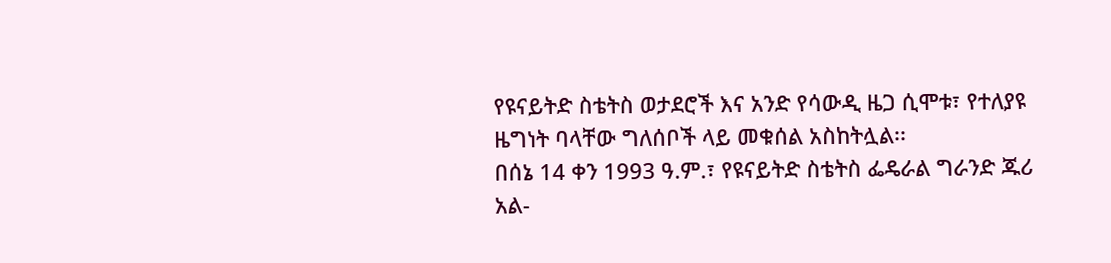የዩናይትድ ስቴትስ ወታደሮች እና አንድ የሳውዲ ዜጋ ሲሞቱ፣ የተለያዩ ዜግነት ባላቸው ግለሰቦች ላይ መቁሰል አስከትሏል፡፡
በሰኔ 14 ቀን 1993 ዓ.ም.፣ የዩናይትድ ስቴትስ ፌዴራል ግራንድ ጁሪ አል-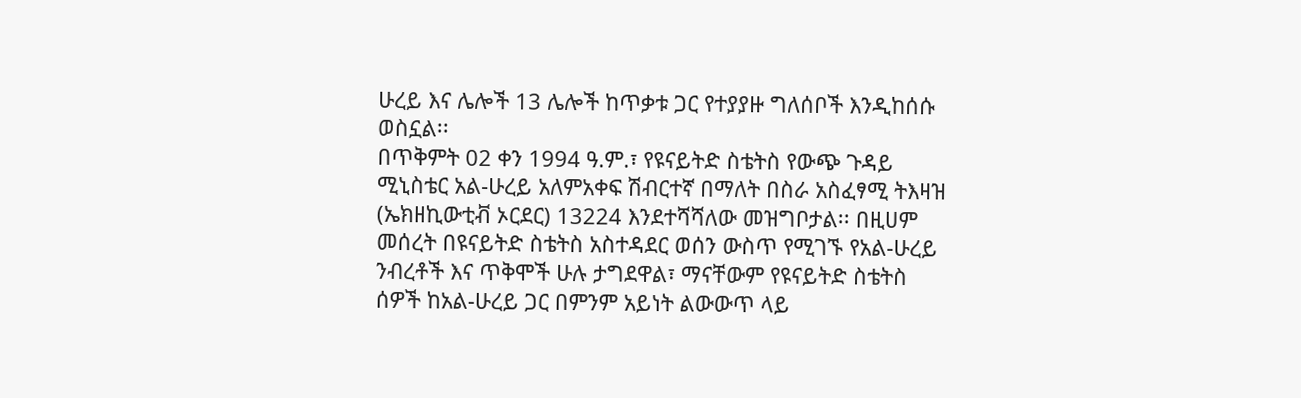ሁረይ እና ሌሎች 13 ሌሎች ከጥቃቱ ጋር የተያያዙ ግለሰቦች እንዲከሰሱ ወስኗል፡፡
በጥቅምት 02 ቀን 1994 ዓ.ም.፣ የዩናይትድ ስቴትስ የውጭ ጉዳይ ሚኒስቴር አል-ሁረይ አለምአቀፍ ሽብርተኛ በማለት በስራ አስፈፃሚ ትእዛዝ (ኤክዘኪውቲቭ ኦርደር) 13224 እንደተሻሻለው መዝግቦታል፡፡ በዚሀም መሰረት በዩናይትድ ስቴትስ አስተዳደር ወሰን ውስጥ የሚገኙ የአል-ሁረይ ንብረቶች እና ጥቅሞች ሁሉ ታግደዋል፣ ማናቸውም የዩናይትድ ስቴትስ ሰዎች ከአል-ሁረይ ጋር በምንም አይነት ልውውጥ ላይ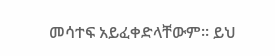መሳተፍ አይፈቀድላቸውም፡፡ ይህ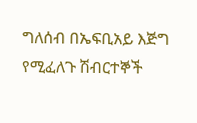ግለሰብ በኤፍቢአይ እጅግ የሚፈለጉ ሽብርተኞች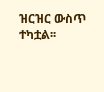ዝርዝር ውስጥ ተካቷል፡፡